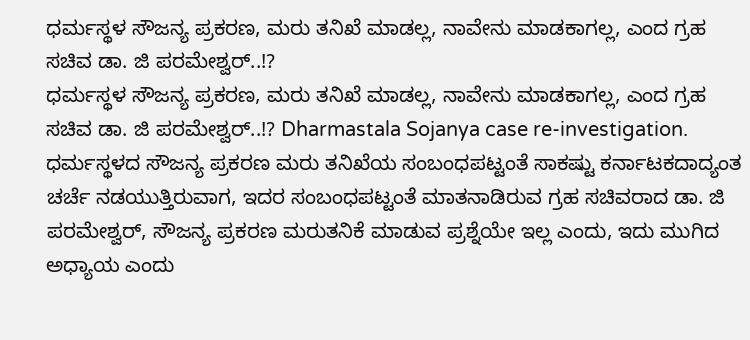ಧರ್ಮಸ್ಥಳ ಸೌಜನ್ಯ ಪ್ರಕರಣ, ಮರು ತನಿಖೆ ಮಾಡಲ್ಲ, ನಾವೇನು ಮಾಡಕಾಗಲ್ಲ, ಎಂದ ಗ್ರಹ ಸಚಿವ ಡಾ. ಜಿ ಪರಮೇಶ್ವರ್..!?
ಧರ್ಮಸ್ಥಳ ಸೌಜನ್ಯ ಪ್ರಕರಣ, ಮರು ತನಿಖೆ ಮಾಡಲ್ಲ, ನಾವೇನು ಮಾಡಕಾಗಲ್ಲ, ಎಂದ ಗ್ರಹ ಸಚಿವ ಡಾ. ಜಿ ಪರಮೇಶ್ವರ್..!? Dharmastala Sojanya case re-investigation.
ಧರ್ಮಸ್ಥಳದ ಸೌಜನ್ಯ ಪ್ರಕರಣ ಮರು ತನಿಖೆಯ ಸಂಬಂಧಪಟ್ಟಂತೆ ಸಾಕಷ್ಟು ಕರ್ನಾಟಕದಾದ್ಯಂತ ಚರ್ಚೆ ನಡಯುತ್ತಿರುವಾಗ, ಇದರ ಸಂಬಂಧಪಟ್ಟಂತೆ ಮಾತನಾಡಿರುವ ಗ್ರಹ ಸಚಿವರಾದ ಡಾ. ಜಿ ಪರಮೇಶ್ವರ್, ಸೌಜನ್ಯ ಪ್ರಕರಣ ಮರುತನಿಕೆ ಮಾಡುವ ಪ್ರಶ್ನೆಯೇ ಇಲ್ಲ ಎಂದು, ಇದು ಮುಗಿದ ಅಧ್ಯಾಯ ಎಂದು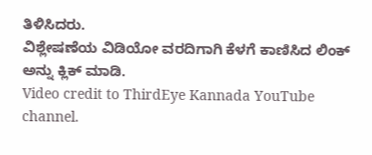ತಿಳಿಸಿದರು.
ವಿಶ್ಲೇಷಣೆಯ ವಿಡಿಯೋ ವರದಿಗಾಗಿ ಕೆಳಗೆ ಕಾಣಿಸಿದ ಲಿಂಕ್ ಅನ್ನು ಕ್ಲಿಕ್ ಮಾಡಿ.
Video credit to ThirdEye Kannada YouTube channel.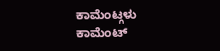ಕಾಮೆಂಟ್ಗಳು
ಕಾಮೆಂಟ್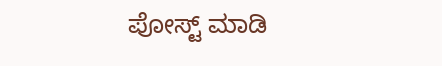ಪೋಸ್ಟ್ ಮಾಡಿ